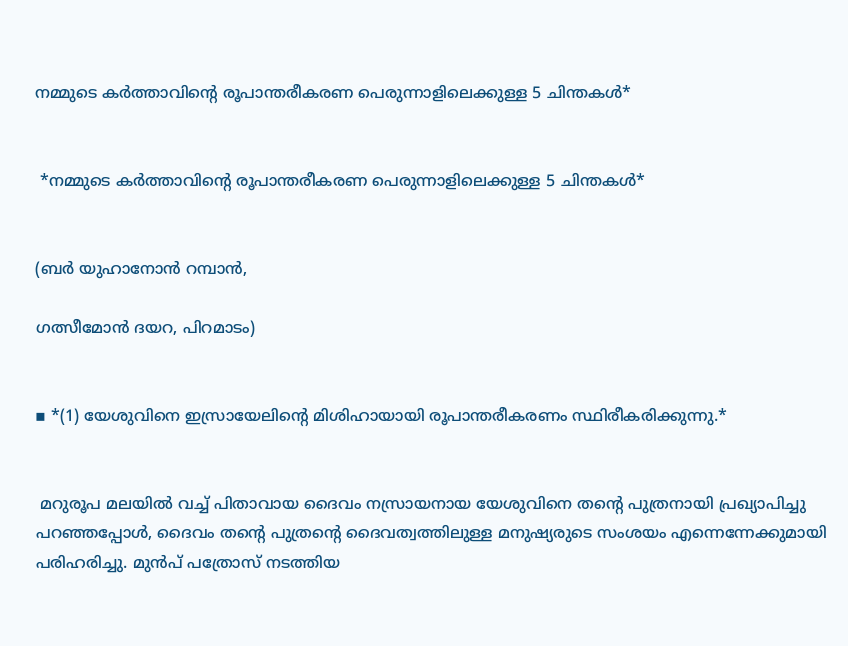നമ്മുടെ കർത്താവിന്റെ രൂപാന്തരീകരണ പെരുന്നാളിലെക്കുള്ള 5 ചിന്തകൾ*


 *നമ്മുടെ കർത്താവിന്റെ രൂപാന്തരീകരണ പെരുന്നാളിലെക്കുള്ള 5 ചിന്തകൾ*


(ബർ യുഹാനോൻ റമ്പാൻ,

ഗത്സീമോൻ ദയറ, പിറമാടം)


▪ *(1) യേശുവിനെ ഇസ്രായേലിൻ്റെ മിശിഹായായി രൂപാന്തരീകരണം സ്ഥിരീകരിക്കുന്നു.*


 മറുരൂപ മലയിൽ വച്ച് പിതാവായ ദൈവം നസ്രായനായ യേശുവിനെ തൻ്റെ പുത്രനായി പ്രഖ്യാപിച്ചു പറഞ്ഞപ്പോൾ, ദൈവം തന്റെ പുത്രന്റെ ദൈവത്വത്തിലുള്ള മനുഷ്യരുടെ സംശയം എന്നെന്നേക്കുമായി പരിഹരിച്ചു. മുൻപ് പത്രോസ് നടത്തിയ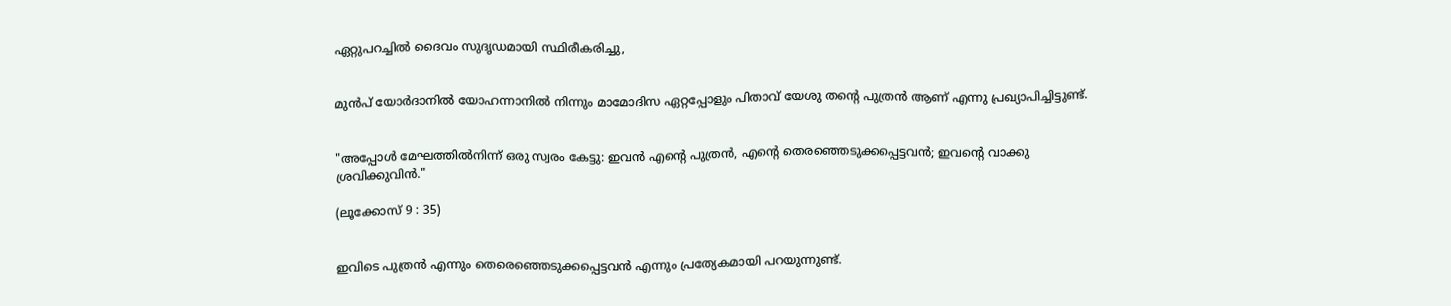ഏറ്റുപറച്ചിൽ ദൈവം സുദൃഡമായി സ്ഥിരീകരിച്ചു,


മുൻപ് യോർദാനിൽ യോഹന്നാനിൽ നിന്നും മാമോദിസ ഏറ്റപ്പോളും പിതാവ് യേശു തന്റെ പുത്രൻ ആണ് എന്നു പ്രഖ്യാപിച്ചിട്ടുണ്ട്.


"അപ്പോള്‍ മേഘത്തില്‍നിന്ന്‌ ഒരു സ്വരം കേട്ടു: ഇവന്‍ എന്റെ പുത്രന്‍, എന്റെ തെരഞ്ഞെടുക്കപ്പെട്ടവന്‍; ഇവന്റെ വാക്കു ശ്രവിക്കുവിന്‍."

(ലൂക്കോസ് 9 : 35)


ഇവിടെ പുത്രൻ എന്നും തെരെഞ്ഞെടുക്കപ്പെട്ടവൻ എന്നും പ്രത്യേകമായി പറയുന്നുണ്ട്.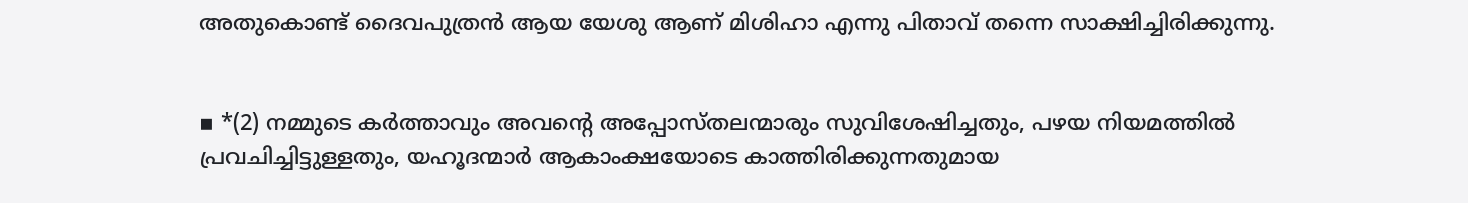അതുകൊണ്ട് ദൈവപുത്രൻ ആയ യേശു ആണ് മിശിഹാ എന്നു പിതാവ് തന്നെ സാക്ഷിച്ചിരിക്കുന്നു.


▪ *(2) നമ്മുടെ കർത്താവും അവൻ്റെ അപ്പോസ്തലന്മാരും സുവിശേഷിച്ചതും, പഴയ നിയമത്തിൽ പ്രവചിച്ചിട്ടുള്ളതും, യഹൂദന്മാർ ആകാംക്ഷയോടെ കാത്തിരിക്കുന്നതുമായ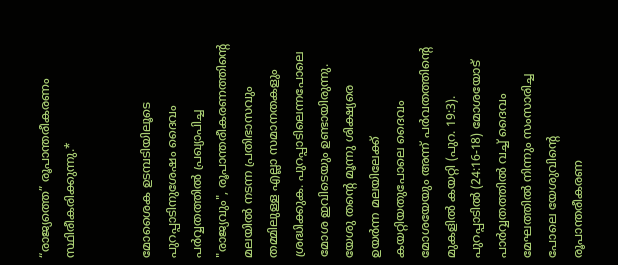“രാജ്യത്തെ” രൂപാന്തരീകരണം സ്ഥിരീകരിക്കുന്നു.*


മോശൈക ഉടമ്പടിയിലൂടെ പുറപ്പാടിനുശേഷം ദൈവം പർവ്വതത്തിൽ പ്രഖ്യാപിച്ച "രാജ്യവും", രൂപാന്തരീകരണത്തിൻ്റെ മലയിൽ നടന്ന പ്രതിഭാസവും തമ്മിലുള്ള എല്ലാ സമാനതകളും ശ്രദ്ധിക്കുക. പുറപ്പാടിലെന്നപോലെ മോശ ഇവിടെയും ഉണ്ടായിരുന്നു. യേശു തന്റെ മൂന്നു ശിക്ഷ്യരെ ഉയർന്ന മലയിലേക്ക് കയറ്റിയതുപോലെ ദൈവം മോശയേയും അന്ന് പർവതത്തിൻ്റെ മുകളിൽ കയറ്റി (പുറ. 19:3). പുറപ്പാടിൽ (24:16-18) മോശയോട് പാർവ്വതത്തിൽ വച്ച് ദൈവം മേഘത്തിൽ നിന്നും സംസാരിച്ച പോലെ യേശുവിന്റെ രൂപാന്തരീകരണ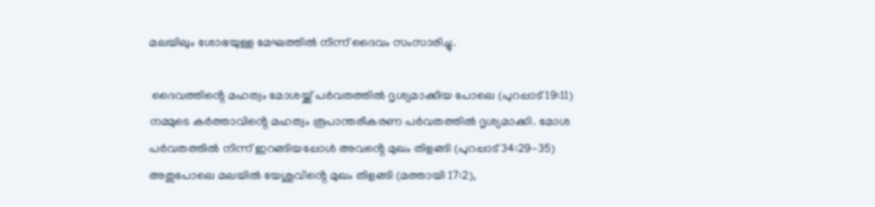മലയിലും ശോഭയുള്ള മേഘത്തിൽ നിന്ന് ദൈവം സംസാരിച്ചു.

 ദൈവത്തിൻ്റെ മഹത്വം മോശയ്ക്ക് പർവതത്തിൽ ദൃശ്യമാക്കിയ പോലെ (പുറപ്പാട് 19:11) നമ്മുടെ കർത്താവിൻ്റെ മഹത്വം രൂപാന്തരീകരണ പർവതത്തിൽ ദൃശ്യമാക്കി. മോശ പർവതത്തിൽ നിന്ന് ഇറങ്ങിയപ്പോൾ അവൻ്റെ മുഖം തിളങ്ങി (പുറപ്പാട് 34:29-35) അതുപോലെ മലയിൽ യേശുവിൻ്റെ മുഖം തിളങ്ങി (മത്തായി 17:2),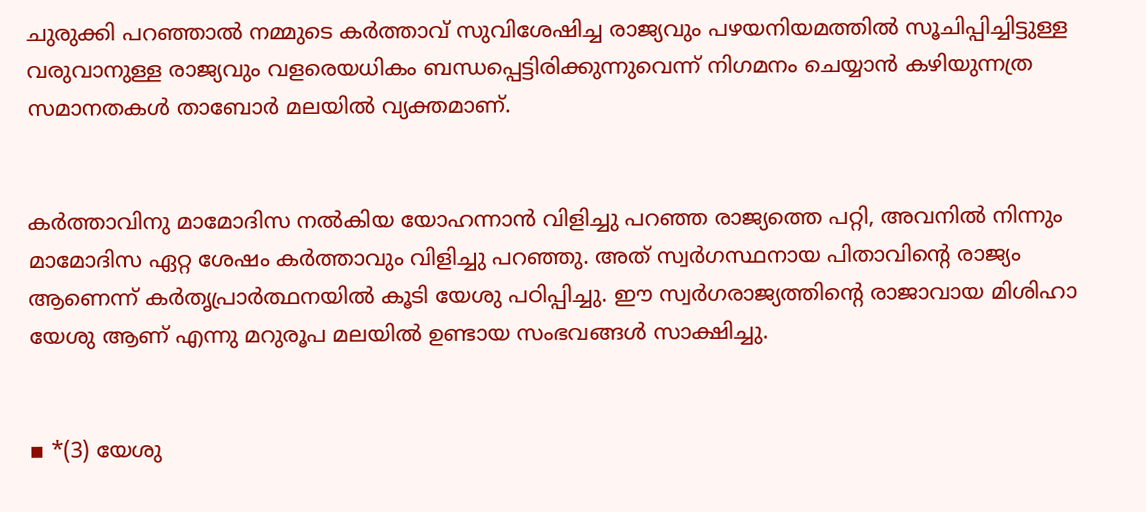ചുരുക്കി പറഞ്ഞാൽ നമ്മുടെ കർത്താവ് സുവിശേഷിച്ച രാജ്യവും പഴയനിയമത്തിൽ സൂചിപ്പിച്ചിട്ടുള്ള വരുവാനുള്ള രാജ്യവും വളരെയധികം ബന്ധപ്പെട്ടിരിക്കുന്നുവെന്ന് നിഗമനം ചെയ്യാൻ കഴിയുന്നത്ര സമാനതകൾ താബോർ മലയിൽ വ്യക്തമാണ്.


കർത്താവിനു മാമോദിസ നൽകിയ യോഹന്നാൻ വിളിച്ചു പറഞ്ഞ രാജ്യത്തെ പറ്റി, അവനിൽ നിന്നും മാമോദിസ ഏറ്റ ശേഷം കർത്താവും വിളിച്ചു പറഞ്ഞു. അത് സ്വർഗസ്ഥനായ പിതാവിന്റെ രാജ്യം ആണെന്ന് കർതൃപ്രാർത്ഥനയിൽ കൂടി യേശു പഠിപ്പിച്ചു. ഈ സ്വർഗരാജ്യത്തിന്റെ രാജാവായ മിശിഹാ യേശു ആണ് എന്നു മറുരൂപ മലയിൽ ഉണ്ടായ സംഭവങ്ങൾ സാക്ഷിച്ചു.


▪ *(3) യേശു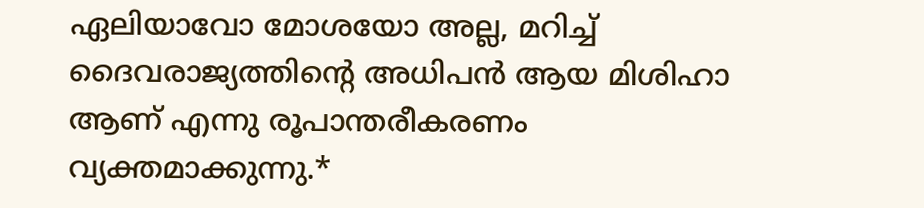ഏലിയാവോ മോശയോ അല്ല, മറിച്ച് ദൈവരാജ്യത്തിന്റെ അധിപൻ ആയ മിശിഹാ ആണ് എന്നു രൂപാന്തരീകരണം വ്യക്തമാക്കുന്നു.*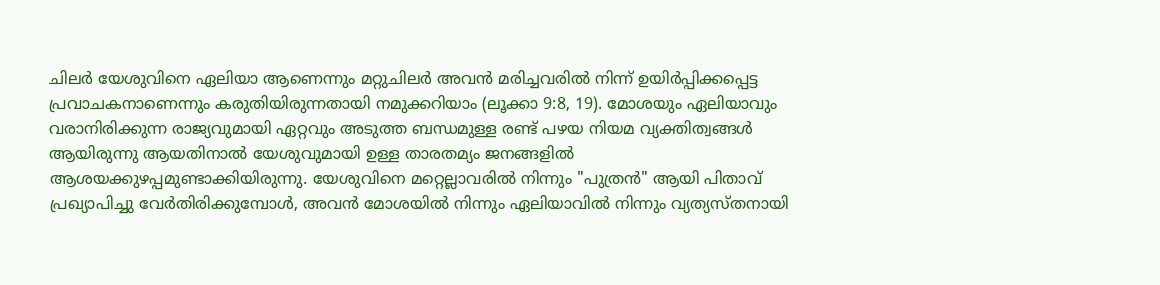ചിലർ യേശുവിനെ ഏലിയാ ആണെന്നും മറ്റുചിലർ അവൻ മരിച്ചവരിൽ നിന്ന് ഉയിർപ്പിക്കപ്പെട്ട പ്രവാചകനാണെന്നും കരുതിയിരുന്നതായി നമുക്കറിയാം (ലൂക്കാ 9:8, 19). മോശയും ഏലിയാവും വരാനിരിക്കുന്ന രാജ്യവുമായി ഏറ്റവും അടുത്ത ബന്ധമുള്ള രണ്ട് പഴയ നിയമ വ്യക്തിത്വങ്ങൾ ആയിരുന്നു ആയതിനാൽ യേശുവുമായി ഉള്ള താരതമ്യം ജനങ്ങളിൽ ആശയക്കുഴപ്പമുണ്ടാക്കിയിരുന്നു. യേശുവിനെ മറ്റെല്ലാവരിൽ നിന്നും "പുത്രൻ" ആയി പിതാവ് പ്രഖ്യാപിച്ചു വേർതിരിക്കുമ്പോൾ, അവൻ മോശയിൽ നിന്നും ഏലിയാവിൽ നിന്നും വ്യത്യസ്തനായി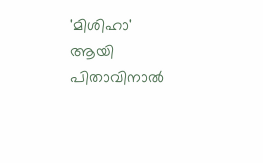'മിശിഹാ' ആയി പിതാവിനാൽ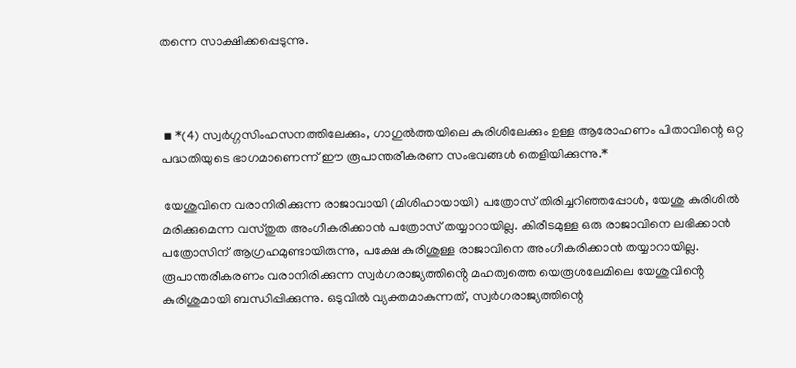തന്നെ സാക്ഷിക്കപ്പെടുന്നു.



 ▪ *(4) സ്വർഗ്ഗസിംഹസനത്തിലേക്കും, ഗാഗുൽത്തയിലെ കുരിശിലേക്കും ഉള്ള ആരോഹണം പിതാവിന്റെ ഒറ്റ പദ്ധതിയുടെ ഭാഗമാണെന്ന് ഈ രൂപാന്തരീകരണ സംഭവങ്ങൾ തെളിയിക്കുന്നു.*

 യേശുവിനെ വരാനിരിക്കുന്ന രാജാവായി (മിശിഹായായി) പത്രോസ് തിരിച്ചറിഞ്ഞപ്പോൾ, യേശു കുരിശിൽ മരിക്കുമെന്ന വസ്തുത അംഗീകരിക്കാൻ പത്രോസ് തയ്യാറായില്ല. കിരീടമുള്ള ഒരു രാജാവിനെ ലഭിക്കാൻ പത്രോസിന് ആഗ്രഹമുണ്ടായിരുന്നു, പക്ഷേ കുരിശുള്ള രാജാവിനെ അംഗീകരിക്കാൻ തയ്യാറായില്ല. രൂപാന്തരീകരണം വരാനിരിക്കുന്ന സ്വർഗരാജ്യത്തിൻ്റെ മഹത്വത്തെ യെരൂശലേമിലെ യേശുവിൻ്റെ കുരിശുമായി ബന്ധിപ്പിക്കുന്നു. ഒടുവിൽ വ്യക്തമാകുന്നത്, സ്വർഗരാജ്യത്തിന്റെ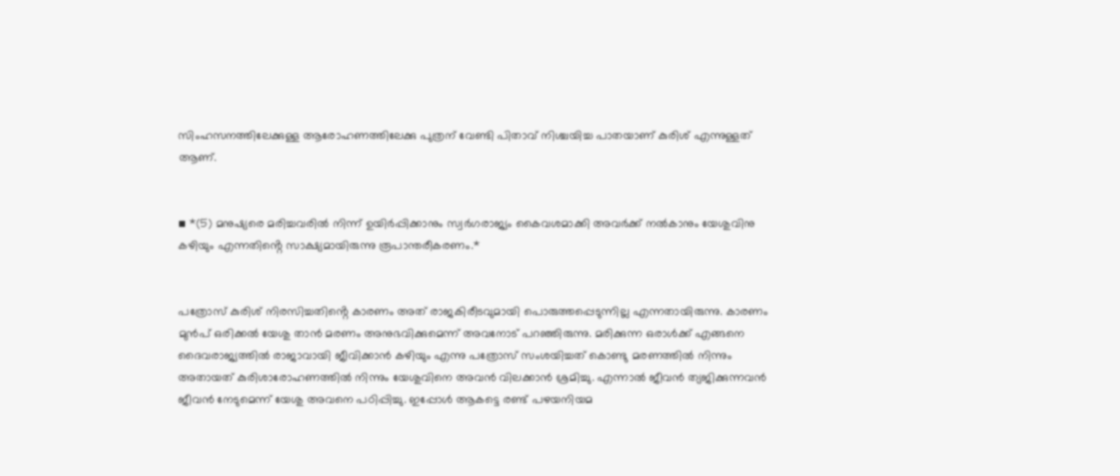സിംഹസനത്തിലേക്കുള്ള ആരോഹണത്തിലേക്കു പുത്രന് വേണ്ടി പിതാവ് നിശ്ചയിച്ച പാതയാണ് കുരിശ് എന്നുള്ളത് ആണ്.


▪ *(5) മനുഷ്യരെ മരിച്ചവരിൽ നിന്ന് ഉയിർപ്പിക്കാനും സ്വർഗരാജ്യം കൈവശമാക്കി അവർക്ക് നൽകാനും യേശുവിനു കഴിയും എന്നതിൻ്റെ സാക്ഷ്യമായിരുന്നു രൂപാന്തരീകരണം.*


പത്രോസ് കുരിശ് നിരസിച്ചതിൻ്റെ കാരണം അത് രാജകിരീടവുമായി പൊരുത്തപ്പെടുന്നില്ല എന്നതായിരുന്നു. കാരണം മുൻപ് ഒരിക്കൽ യേശു താൻ മരണം അനുഭവിക്കുമെന്ന് അവനോട് പറഞ്ഞിരുന്നു. മരിക്കുന്ന ഒരാൾക്ക് എങ്ങനെ ദൈവരാജ്യത്തിൽ രാജാവായി ജീവിക്കാൻ കഴിയും എന്നു പത്രോസ് സംശയിച്ചത് കൊണ്ടു മരണത്തിൽ നിന്നും അതായത് കുരിശാരോഹണത്തിൽ നിന്നും യേശുവിനെ അവൻ വിലക്കാൻ ശ്രമിച്ചു. എന്നാൽ ജീവൻ ത്യജിക്കുന്നവൻ ജീവൻ നേടുമെന്ന് യേശു അവനെ പഠിപ്പിച്ചു. ഇപ്പോൾ ആകട്ടെ രണ്ട് പഴയനിയമ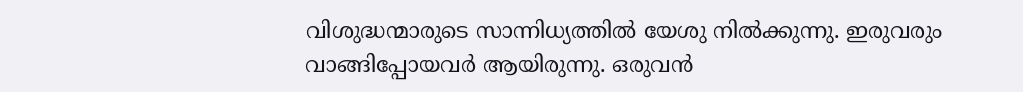വിശുദ്ധന്മാരുടെ സാന്നിധ്യത്തിൽ യേശു നിൽക്കുന്നു. ഇരുവരും വാങ്ങിപ്പോയവർ ആയിരുന്നു. ഒരുവൻ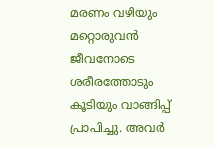മരണം വഴിയും മറ്റൊരുവൻ ജീവനോടെ ശരീരത്തോടും കൂടിയും വാങ്ങിപ്പ് പ്രാപിച്ചു. അവർ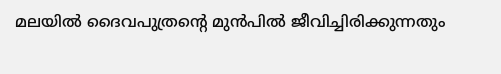മലയിൽ ദൈവപുത്രന്റെ മുൻപിൽ ജീവിച്ചിരിക്കുന്നതും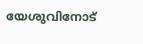യേശുവിനോട്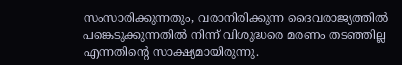സംസാരിക്കുന്നതും, വരാനിരിക്കുന്ന ദൈവരാജ്യത്തിൽ പങ്കെടുക്കുന്നതിൽ നിന്ന് വിശുദ്ധരെ മരണം തടഞ്ഞില്ല എന്നതിൻ്റെ സാക്ഷ്യമായിരുന്നു.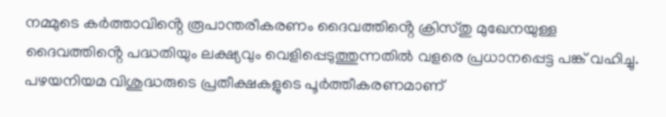നമ്മുടെ കർത്താവിൻ്റെ രൂപാന്തരീകരണം ദൈവത്തിൻ്റെ ക്രിസ്‌തു മുഖേനയുള്ള ദൈവത്തിൻ്റെ പദ്ധതിയും ലക്ഷ്യവും വെളിപ്പെടുത്തുന്നതിൽ വളരെ പ്രധാനപ്പെട്ട പങ്ക് വഹിച്ചു. പഴയനിയമ വിശുദ്ധരുടെ പ്രതീക്ഷകളുടെ പൂർത്തീകരണമാണ്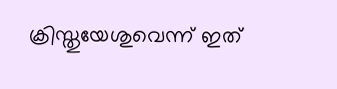ക്രിസ്തുയേശുവെന്ന് ഇത്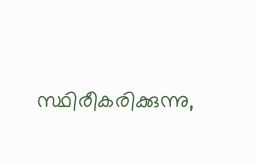സ്ഥിരീകരിക്കുന്നു,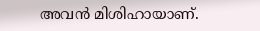അവൻ മിശിഹായാണ്.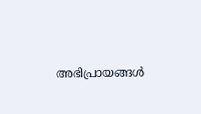അഭിപ്രായങ്ങള്‍